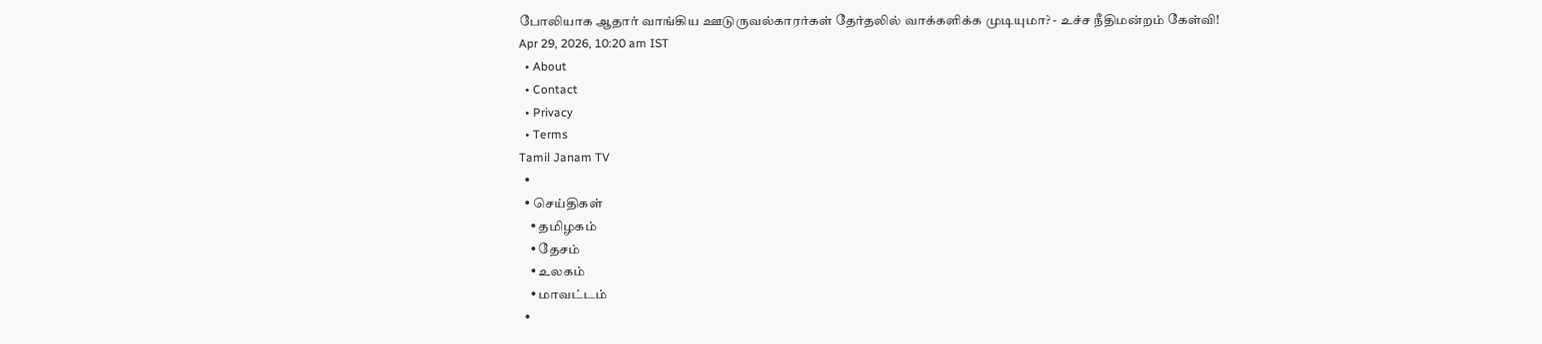போலியாக ஆதார் வாங்கிய ஊடுருவல்காரர்கள் தேர்தலில் வாக்களிக்க முடியுமா? - உச்ச நீதிமன்றம் கேள்வி!
Apr 29, 2026, 10:20 am IST
  • About
  • Contact
  • Privacy
  • Terms
Tamil Janam TV
  •
  • செய்திகள்
    • தமிழகம்
    • தேசம்
    • உலகம்
    • மாவட்டம்
  •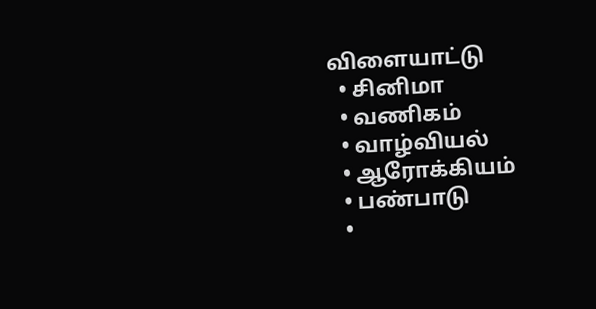விளையாட்டு
  • சினிமா
  • வணிகம்
  • வாழ்வியல்
  • ஆரோக்கியம்
  • பண்பாடு
  •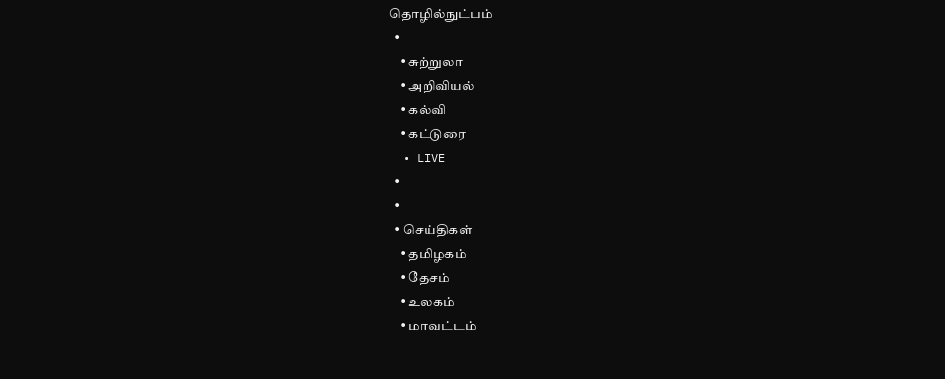தொழில்நுட்பம்
  •
    • சுற்றுலா
    • அறிவியல்
    • கல்வி
    • கட்டுரை
  • LIVE
  •
  •
  • செய்திகள்
    • தமிழகம்
    • தேசம்
    • உலகம்
    • மாவட்டம்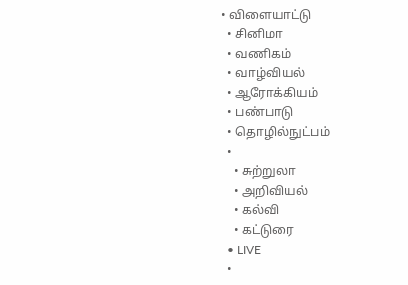• விளையாட்டு
  • சினிமா
  • வணிகம்
  • வாழ்வியல்
  • ஆரோக்கியம்
  • பண்பாடு
  • தொழில்நுட்பம்
  •
    • சுற்றுலா
    • அறிவியல்
    • கல்வி
    • கட்டுரை
  • LIVE
  •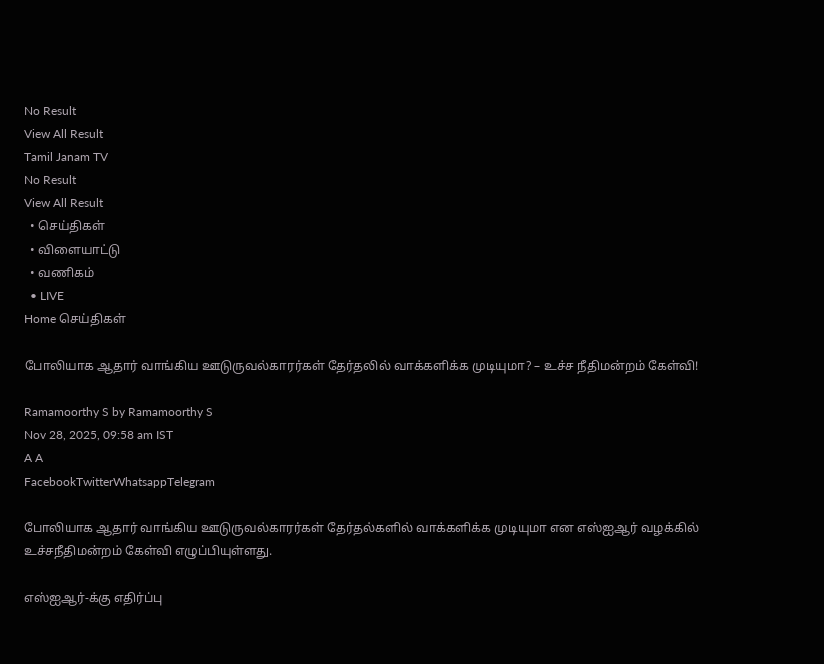No Result
View All Result
Tamil Janam TV
No Result
View All Result
  • செய்திகள்
  • விளையாட்டு
  • வணிகம்
  • LIVE
Home செய்திகள்

போலியாக ஆதார் வாங்கிய ஊடுருவல்காரர்கள் தேர்தலில் வாக்களிக்க முடியுமா? – உச்ச நீதிமன்றம் கேள்வி!

Ramamoorthy S by Ramamoorthy S
Nov 28, 2025, 09:58 am IST
A A
FacebookTwitterWhatsappTelegram

போலியாக ஆதார் வாங்கிய ஊடுருவல்காரர்கள் தேர்தல்களில் வாக்களிக்க முடியுமா என எஸ்ஐஆர் வழக்கில் உச்சநீதிமன்றம் கேள்வி எழுப்பியுள்ளது.

எஸ்ஐஆர்-க்கு எதிர்ப்பு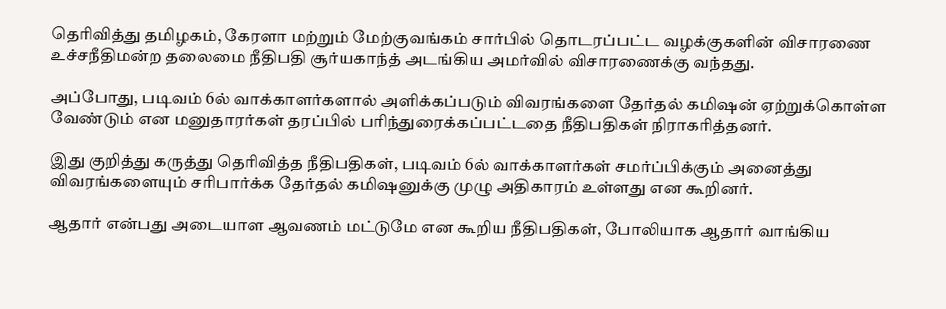தெரிவித்து தமிழகம், கேரளா மற்றும் மேற்குவங்கம் சார்பில் தொடரப்பட்ட வழக்குகளின் விசாரணை உச்சநீதிமன்ற தலைமை நீதிபதி சூர்யகாந்த் அடங்கிய அமர்வில் விசாரணைக்கு வந்தது.

அப்போது, படிவம் 6ல் வாக்காளர்களால் அளிக்கப்படும் விவரங்களை தேர்தல் கமிஷன் ஏற்றுக்கொள்ள வேண்டும் என மனுதாரர்கள் தரப்பில் பரிந்துரைக்கப்பட்டதை நீதிபதிகள் நிராகரித்தனர்.

இது குறித்து கருத்து தெரிவித்த நீதிபதிகள், படிவம் 6ல் வாக்காளர்கள் சமர்ப்பிக்கும் அனைத்து விவரங்களையும் சரிபார்க்க தேர்தல் கமிஷனுக்கு முழு அதிகாரம் உள்ளது என கூறினர்.

ஆதார் என்பது அடையாள ஆவணம் மட்டுமே என கூறிய நீதிபதிகள், போலியாக ஆதார் வாங்கிய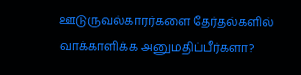ஊடுருவல்காரர்களை தேர்தல்களில் வாக்காளிக்க அனுமதிப்பீர்களா?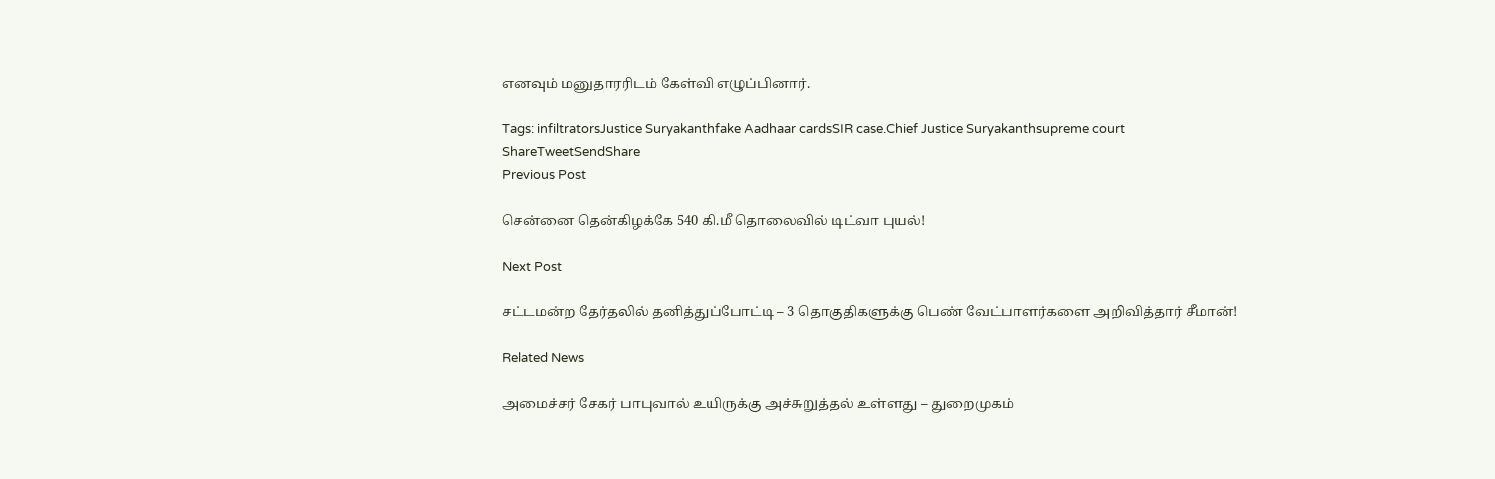எனவும் மனுதாரரிடம் கேள்வி எழுப்பினார்.

Tags: infiltratorsJustice Suryakanthfake Aadhaar cardsSIR case.Chief Justice Suryakanthsupreme court
ShareTweetSendShare
Previous Post

சென்னை தென்கிழக்கே 540 கி.மீ தொலைவில் டிட்வா புயல்!

Next Post

சட்டமன்ற தேர்தலில் தனித்துப்போட்டி – 3 தொகுதிகளுக்கு பெண் வேட்பாளர்களை அறிவித்தார் சீமான்!

Related News

அமைச்சர் சேகர் பாபுவால் உயிருக்கு அச்சுறுத்தல் உள்ளது – துறைமுகம்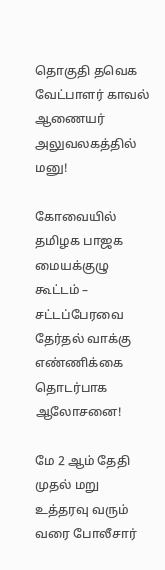தொகுதி தவெக வேட்பாளர் காவல் ஆணையர் அலுவலகத்தில் மனு!

கோவையில் தமிழக பாஜக மையக்குழு கூட்டம் – சட்டப்பேரவை தேர்தல் வாக்கு எண்ணிக்கை தொடர்பாக ஆலோசனை!

மே 2 ஆம் தேதி முதல் மறு உத்தரவு வரும் வரை போலீசார்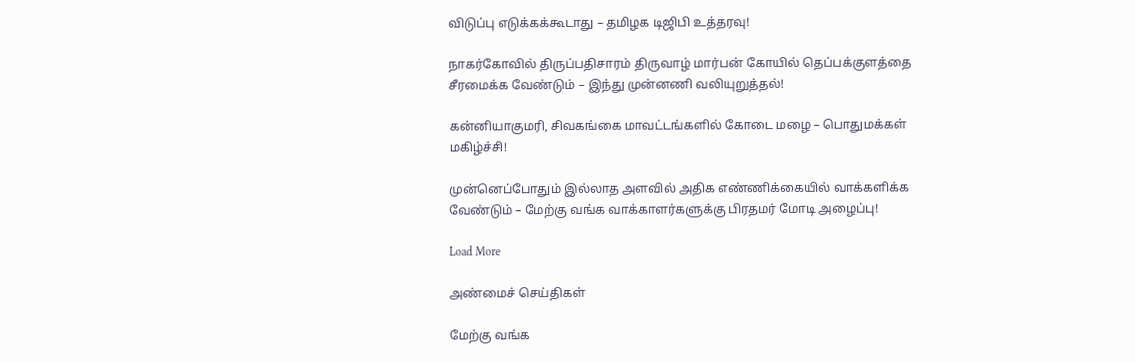விடுப்பு எடுக்கக்கூடாது – தமிழக டிஜிபி உத்தரவு!

நாகர்கோவில் திருப்பதிசாரம் திருவாழ் மார்பன் கோயில் தெப்பக்குளத்தை சீரமைக்க வேண்டும் – இந்து முன்னணி வலியுறுத்தல்!

கன்னியாகுமரி, சிவகங்கை மாவட்டங்களில் கோடை மழை – பொதுமக்கள் மகிழ்ச்சி!

முன்னெப்போதும் இல்லாத அளவில் அதிக எண்ணிக்கையில் வாக்களிக்க வேண்டும் – மேற்கு வங்க வாக்காளர்களுக்கு பிரதமர் மோடி அழைப்பு!

Load More

அண்மைச் செய்திகள்

மேற்கு வங்க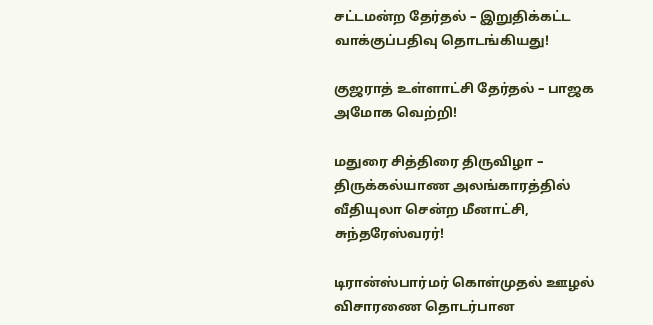சட்டமன்ற தேர்தல் – இறுதிக்கட்ட வாக்குப்பதிவு தொடங்கியது!

குஜராத் உள்ளாட்சி தேர்தல் – பாஜக அமோக வெற்றி!

மதுரை சித்திரை திருவிழா – திருக்கல்யாண அலங்காரத்தில் வீதியுலா சென்ற மீனாட்சி, சுந்தரேஸ்வரர்!

டிரான்ஸ்பார்மர் கொள்முதல் ஊழல் விசாரணை தொடர்பான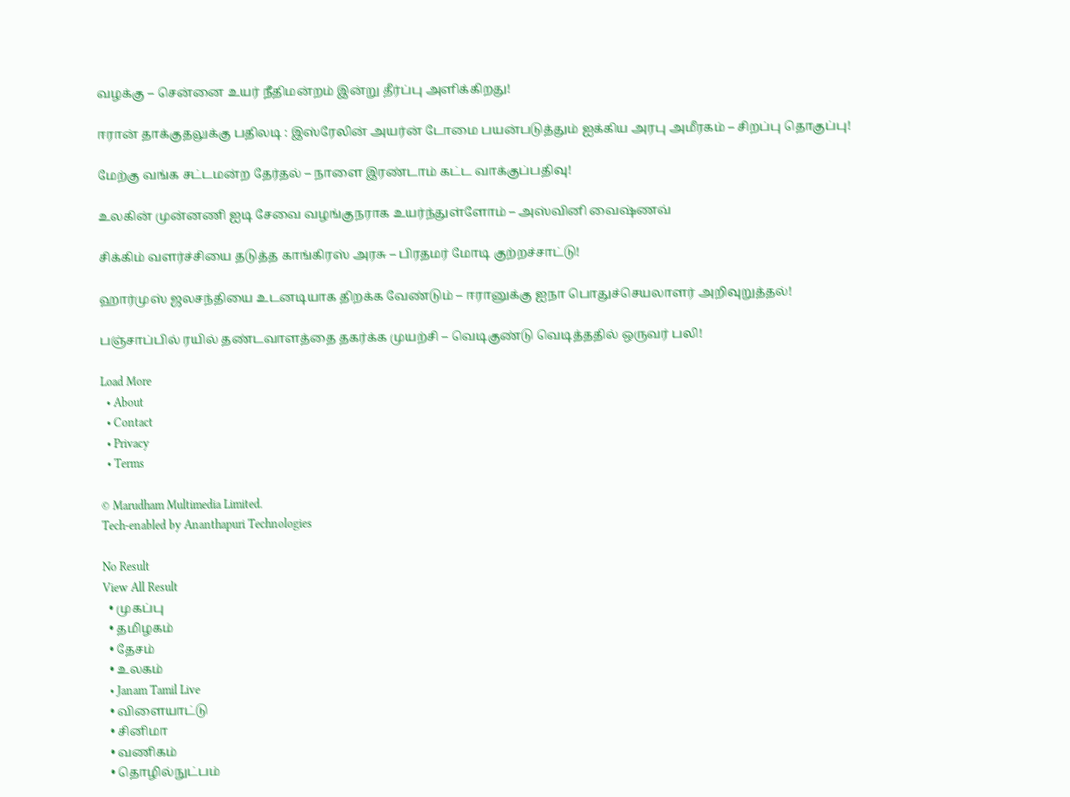வழக்கு – சென்னை உயர் நீதிமன்றம் இன்று தீர்ப்பு அளிக்கிறது!

ஈரான் தாக்குதலுக்கு பதிலடி : இஸ்ரேலின் அயர்ன் டோமை பயன்படுத்தும் ஐக்கிய அரபு அமீரகம் – சிறப்பு தொகுப்பு!

மேற்கு வங்க சட்டமன்ற தேர்தல் – நாளை இரண்டாம் கட்ட வாக்குப்பதிவு!

உலகின் முன்னணி ஐடி சேவை வழங்குநராக உயர்ந்துள்ளோம் – அஸ்வினி வைஷ்ணவ்

சிக்கிம் வளர்ச்சியை தடுத்த காங்கிரஸ் அரசு – பிரதமர் மோடி குற்றச்சாட்டு!

ஹார்முஸ் ஜலசந்தியை உடனடியாக திறக்க வேண்டும் – ஈரானுக்கு ஐநா பொதுச்செயலாளர் அறிவுறுத்தல்!

பஞ்சாப்பில் ரயில் தண்டவாளத்தை தகர்க்க முயற்சி – வெடிகுண்டு வெடித்ததில் ஒருவர் பலி!

Load More
  • About
  • Contact
  • Privacy
  • Terms

© Marudham Multimedia Limited.
Tech-enabled by Ananthapuri Technologies

No Result
View All Result
  • முகப்பு
  • தமிழகம்
  • தேசம்
  • உலகம்
  • Janam Tamil Live
  • விளையாட்டு
  • சினிமா
  • வணிகம்
  • தொழில்நுட்பம்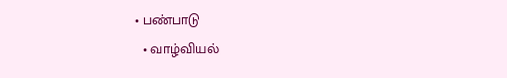• பண்பாடு
  • வாழ்வியல்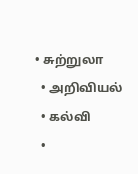• சுற்றுலா
  • அறிவியல்
  • கல்வி
  •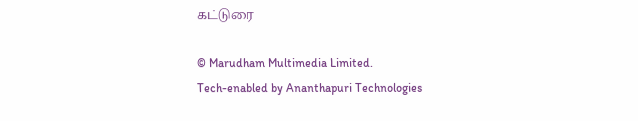கட்டுரை

© Marudham Multimedia Limited.
Tech-enabled by Ananthapuri Technologies